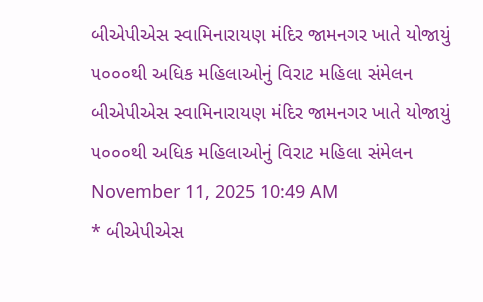બીએપીએસ સ્વામિનારાયણ મંદિર જામનગર ખાતે યોજાયું ૫૦૦૦થી અધિક મહિલાઓનું વિરાટ મહિલા સંમેલન
બીએપીએસ સ્વામિનારાયણ મંદિર જામનગર ખાતે યોજાયું ૫૦૦૦થી અધિક મહિલાઓનું વિરાટ મહિલા સંમેલન
November 11, 2025 10:49 AM
* બીએપીએસ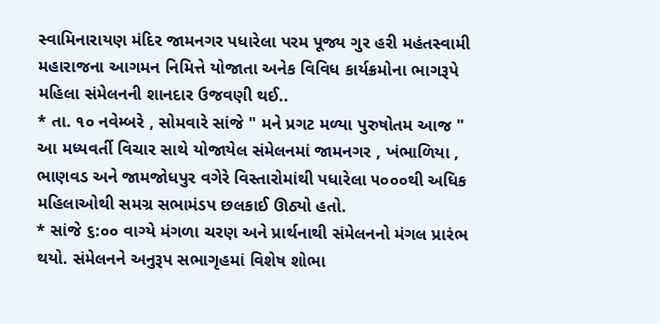સ્વામિનારાયણ મંદિર જામનગર પધારેલા પરમ પૂજ્ય ગુર હરી મહંતસ્વામી મહારાજના આગમન નિમિત્તે યોજાતા અનેક વિવિધ કાર્યક્રમોના ભાગરૂપે મહિલા સંમેલનની શાનદાર ઉજવણી થઈ..
* તા. ૧૦ નવેમ્બરે , સોમવારે સાંજે " મને પ્રગટ મળ્યા પુરુષોતમ આજ " આ મધ્યવર્તી વિચાર સાથે યોજાયેલ સંમેલનમાં જામનગર , ખંભાળિયા , ભાણવડ અને જામજોધપુર વગેરે વિસ્તારોમાંથી પધારેલા ૫૦૦૦થી અધિક મહિલાઓથી સમગ્ર સભામંડપ છલકાઈ ઊઠ્યો હતો.
* સાંજે ૬:૦૦ વાગ્યે મંગળા ચરણ અને પ્રાર્થનાથી સંમેલનનો મંગલ પ્રારંભ થયો. સંમેલનને અનુરૂપ સભાગૃહમાં વિશેષ શોભા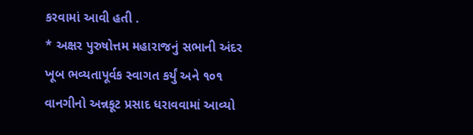કરવામાં આવી હતી .
* અક્ષર પુરુષોત્તમ મહારાજનું સભાની અંદર ખૂબ ભવ્યતાપૂર્વક સ્વાગત કર્યું અને ૧૦૧ વાનગીનો અન્નકૂટ પ્રસાદ ધરાવવામાં આવ્યો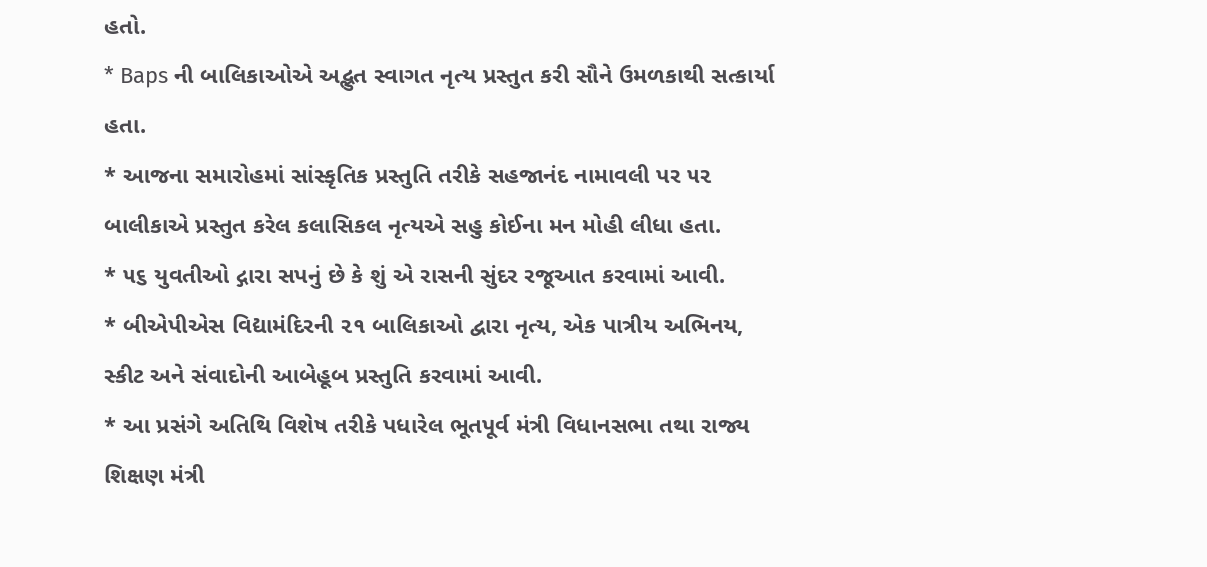હતો.
* Baps ની બાલિકાઓએ અદ્ભુત સ્વાગત નૃત્ય પ્રસ્તુત કરી સૌને ઉમળકાથી સત્કાર્યા હતા.
* આજના સમારોહમાં સાંસ્કૃતિક પ્રસ્તુતિ તરીકે સહજાનંદ નામાવલી પર ૫૨ બાલીકાએ પ્રસ્તુત કરેલ કલાસિકલ નૃત્યએ સહુ કોઈના મન મોહી લીધા હતા.
* ૫૬ યુવતીઓ દ્ગારા સપનું છે કે શું એ રાસની સુંદર રજૂઆત કરવામાં આવી.
* બીએપીએસ વિદ્યામંદિરની ૨૧ બાલિકાઓ દ્વારા નૃત્ય, એક પાત્રીય અભિનય, સ્કીટ અને સંવાદોની આબેહૂબ પ્રસ્તુતિ કરવામાં આવી.
* આ પ્રસંગે અતિથિ વિશેષ તરીકે પધારેલ ભૂતપૂર્વ મંત્રી વિધાનસભા તથા રાજ્ય શિક્ષણ મંત્રી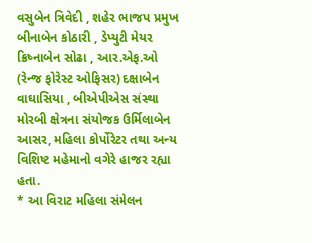વસુબેન ત્રિવેદી , શહેર ભાજપ પ્રમુખ બીનાબેન કોઠારી , ડેપ્યુટી મેયર ક્રિષ્નાબેન સોઢા , આર.એફ.ઓ (રેન્જ ફોરેસ્ટ ઓફિસર) દક્ષાબેન વાઘાસિયા , બીએપીએસ સંસ્થા મોરબી ક્ષેત્રના સંયોજક ઉર્મિલાબેન આસર, મહિલા કોર્પોરેટર તથા અન્ય વિશિષ્ટ મહેમાનો વગેરે હાજર રહ્યા હતા.
* આ વિરાટ મહિલા સંમેલન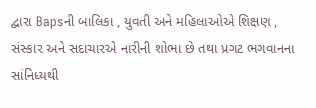દ્વારા Bapsની બાલિકા , યુવતી અને મહિલાઓએ શિક્ષણ , સંસ્કાર અને સદાચારએ નારીની શોભા છે તથા પ્રગટ ભગવાનના સાંનિધ્યથી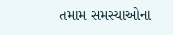તમામ સમસ્યાઓના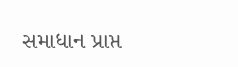સમાધાન પ્રાપ્ત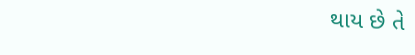થાય છે તે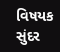વિષયક સુંદર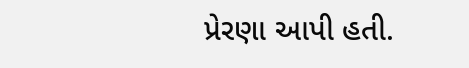પ્રેરણા આપી હતી.